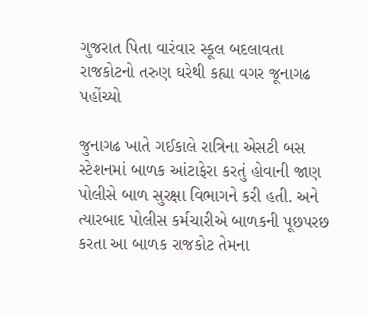ગુજરાત પિતા વારંવાર સ્કૂલ બદલાવતા રાજકોટનો તરુણ ઘરેથી કહ્યા વગર જૂનાગઢ પહોંચ્યો

જુનાગઢ ખાતે ગઈકાલે રાત્રિના એસટી બસ સ્ટેશનમાં બાળક આંટાફેરા કરતું હોવાની જાણ પોલીસે બાળ સુરક્ષા વિભાગને કરી હતી. અને ત્યારબાદ પોલીસ કર્મચારીએ બાળકની પૂછપરછ કરતા આ બાળક રાજકોટ તેમના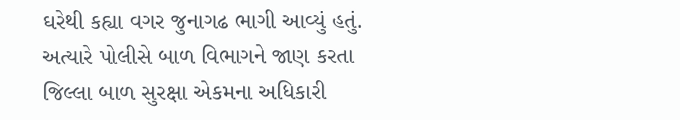ઘરેથી કહ્યા વગર જુનાગઢ ભાગી આવ્યું હતું. અત્યારે પોલીસે બાળ વિભાગને જાણ કરતા જિલ્લા બાળ સુરક્ષા એકમના અધિકારી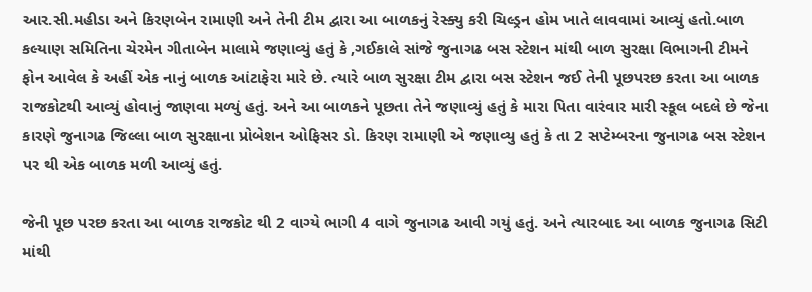આર.સી.મહીડા અને કિરણબેન રામાણી અને તેની ટીમ દ્વારા આ બાળકનું રેસ્ક્યુ કરી ચિલ્ડ્રન હોમ ખાતે લાવવામાં આવ્યું હતો.બાળ કલ્યાણ સમિતિના ચેરમેન ગીતાબેન માલામે જણાવ્યું હતું કે ,ગઈકાલે સાંજે જુનાગઢ બસ સ્ટેશન માંથી બાળ સુરક્ષા વિભાગની ટીમને ફોન આવેલ કે અહીં એક નાનું બાળક આંટાફેરા મારે છે. ત્યારે બાળ સુરક્ષા ટીમ દ્વારા બસ સ્ટેશન જઈ તેની પૂછપરછ કરતા આ બાળક રાજકોટથી આવ્યું હોવાનું જાણવા મળ્યું હતું. અને આ બાળકને પૂછતા તેને જણાવ્યું હતું કે મારા પિતા વારંવાર મારી સ્કૂલ બદલે છે જેના કારણે જુનાગઢ જિલ્લા બાળ સુરક્ષાના પ્રોબેશન ઓફિસર ડો. કિરણ રામાણી એ જણાવ્યુ હતું કે તા 2 સપ્ટેમ્બરના જુનાગઢ બસ સ્ટેશન પર થી એક બાળક મળી આવ્યું હતું.

જેની પૂછ પરછ કરતા આ બાળક રાજકોટ થી 2 વાગ્યે ભાગી 4 વાગે જુનાગઢ આવી ગયું હતું. અને ત્યારબાદ આ બાળક જુનાગઢ સિટી માંથી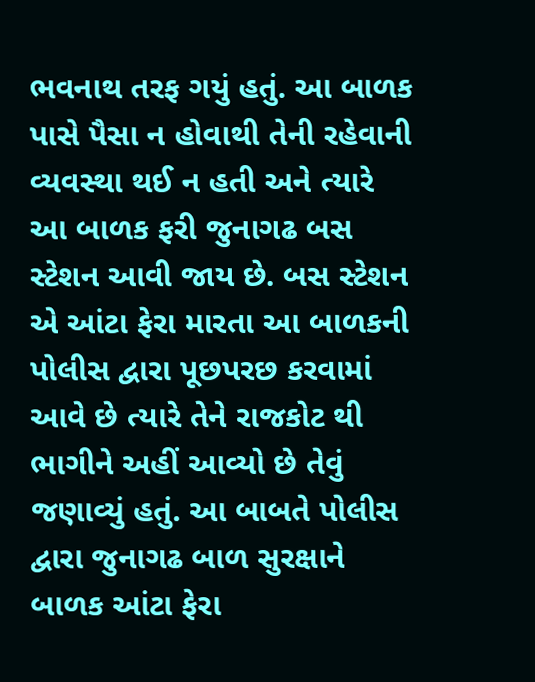ભવનાથ તરફ ગયું હતું. આ બાળક પાસે પૈસા ન હોવાથી તેની રહેવાની વ્યવસ્થા થઈ ન હતી અને ત્યારે આ બાળક ફરી જુનાગઢ બસ સ્ટેશન આવી જાય છે. બસ સ્ટેશન એ આંટા ફેરા મારતા આ બાળકની પોલીસ દ્વારા પૂછપરછ કરવામાં આવે છે ત્યારે તેને રાજકોટ થી ભાગીને અહીં આવ્યો છે તેવું જણાવ્યું હતું. આ બાબતે પોલીસ દ્વારા જુનાગઢ બાળ સુરક્ષાને બાળક આંટા ફેરા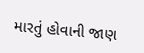મારતું હોવાની જાણ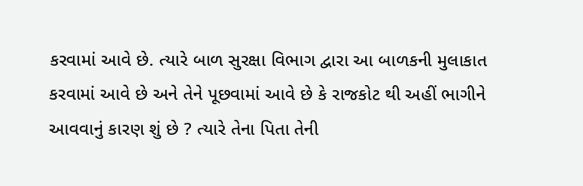કરવામાં આવે છે. ત્યારે બાળ સુરક્ષા વિભાગ દ્વારા આ બાળકની મુલાકાત કરવામાં આવે છે અને તેને પૂછવામાં આવે છે કે રાજકોટ થી અહીં ભાગીને આવવાનું કારણ શું છે ? ત્યારે તેના પિતા તેની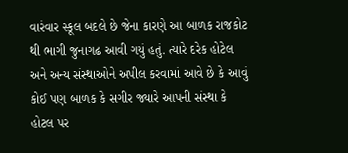વારંવાર સ્કૂલ બદલે છે જેના કારણે આ બાળક રાજકોટ થી ભાગી જુનાગઢ આવી ગયું હતું. ત્યારે દરેક હોટેલ અને અન્ય સંસ્થાઓને અપીલ કરવામાં આવે છે કે આવું કોઈ પણ બાળક કે સગીર જ્યારે આપની સંસ્થા કે હોટલ પર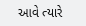આવે ત્યારે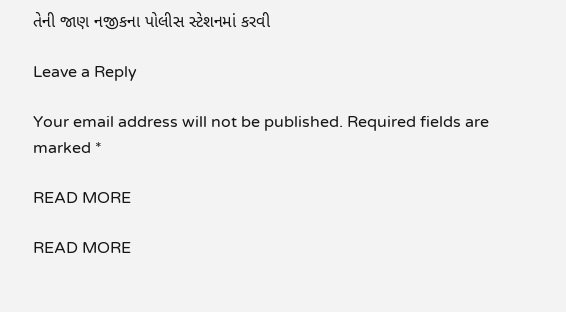તેની જાણ નજીકના પોલીસ સ્ટેશનમાં કરવી

Leave a Reply

Your email address will not be published. Required fields are marked *

READ MORE

READ MORE